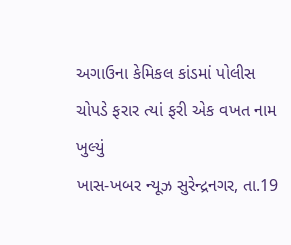અગાઉના કેમિકલ કાંડમાં પોલીસ ચોપડે ફરાર ત્યાં ફરી એક વખત નામ ખુલ્યું
ખાસ-ખબર ન્યૂઝ સુરેન્દ્રનગર, તા.19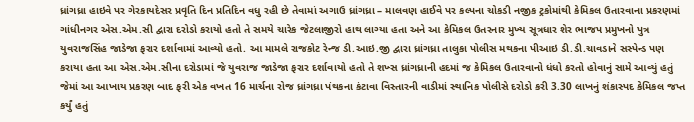ધ્રાંગધ્રા હાઇવે પર ગેરકાયદેસર પ્રવૃતિ દિન પ્રતિદિન વધુ રહી છે તેવામાં અગાઉ ધ્રાંગધ્રા – માલવણ હાઈવે પર કલ્પના ચોકડી નજીક ટ્રકોમાંથી કેમિકલ ઉતારવાના પ્રકરણમાં ગાંધીનગર એસ.એમ.સી દ્વારા દરોડો કરાયો હતો તે સમયે ચારેક જેટલાજીરો હાથ લાગ્યા હતા અને આ કેમિકલ ઉતરનાર મુખ્ય સૂત્રધાર શેર ભાજપ પ્રમુખનો પુત્ર યુવરાજસિંહ જાડેજા ફરાર દર્શાવામાં આવ્યો હતો. આ મામલે રાજકોટ રેન્જ ડી.આઇ.જી દ્વારા ધ્રાંગધ્રા તાલુકા પોલીસ મથકના પીઆઇ ડી.ડી.ચાવડાને સસ્પેન્ડ પણ કરાયા હતા આ એસ.એમ.સીના દરોડામાં જે યુવરાજ જાડેજા ફરાર દર્શાવાયો હતો તે શખ્સ ધ્રાંગધ્રાની હદમાં જ કેમિકલ ઉતારવાનો ધંધો કરતો હોવાનું સામે આવ્યું હતું જેમાં આ આખાય પ્રકરણ બાદ ફરી એક વખત 16 માર્ચના રોજ ધ્રાંગધ્રા પંથકના કંટાવા વિસ્તારની વાડીમાં સ્થાનિક પોલીસે દરોડો કરી 3.30 લાખનું શંકાસ્પદ કેમિકલ જપ્ત કર્યું હતું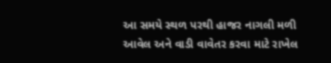આ સમયે સ્થળ પરથી હાજર નાગલી મળી આવેલ અને વાડી વાવેતર કરવા માટે રાખેલ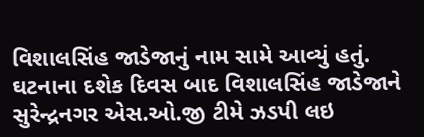વિશાલસિંહ જાડેજાનું નામ સામે આવ્યું હતું. ઘટનાના દશેક દિવસ બાદ વિશાલસિંહ જાડેજાને સુરેન્દ્રનગર એસ.ઓ.જી ટીમે ઝડપી લઇ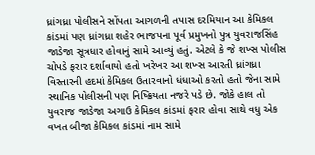ધ્રાંગધ્રા પોલીસને સોંપતા આગળની તપાસ દરમિયાન આ કેમિકલ કાંડમાં પણ ધ્રાંગધ્રા શહેર ભાજપના પૂર્વ પ્રમુખનો પુત્ર યુવરાજસિંહ જાડેજા સૂત્રધાર હોવાનું સામે આવ્યું હતું. એટલે કે જે શખ્સ પોલીસ ચોપડે ફરાર દર્શાવાયો હતો ખરેખર આ શખ્સ આરતી ધ્રાંગધ્રા વિસ્તારની હદમાં કેમિકલ ઉતારવાનો ધંધાઓ કરતો હતો જેના સામે સ્થાનિક પોલીસની પણ નિષ્ક્રિયતા નજરે પડે છે. જોકે હાલ તો યુવરાજ જાડેજા અગાઉ કેમિકલ કાંડમાં ફરાર હોવા સાથે વધુ એક વખત બીજા કેમિકલ કાંડમાં નામ સામે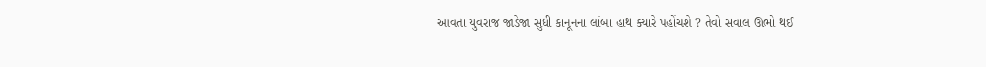આવતા યુવરાજ જાડેજા સુધી કાનૂનના લાંબા હાથ ક્યારે પહોંચશે ? તેવો સવાલ ઊભો થઈ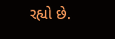રહ્યો છે.